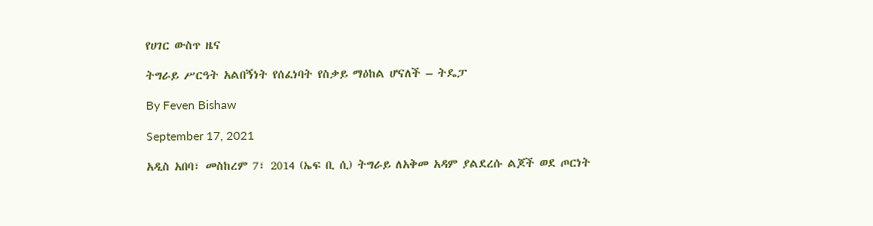የሀገር ውስጥ ዜና

ትግራይ ሥርዓት አልበኝነት የሰፈነባት የስቃይ ማዕከል ሆናለች – ትዴፓ

By Feven Bishaw

September 17, 2021

አዲስ አበባ፣ መስከረም 7፣ 2014 (ኤፍ ቢ ሲ) ትግራይ ለአቅመ አዳም ያልደረሱ ልጆች ወደ ጦርነት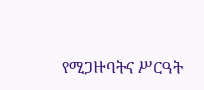የሚጋዙባትና ሥርዓት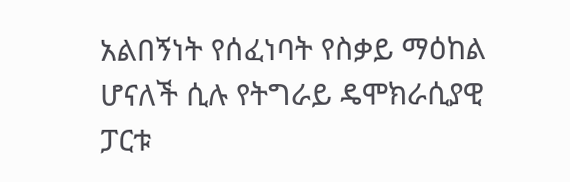አልበኝነት የሰፈነባት የስቃይ ማዕከል ሆናለች ሲሉ የትግራይ ዴሞክራሲያዊ ፓርቱ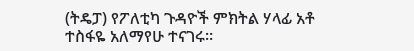(ትዴፓ) የፖለቲካ ጉዳዮች ምክትል ሃላፊ አቶ ተስፋዬ አለማየሁ ተናገሩ።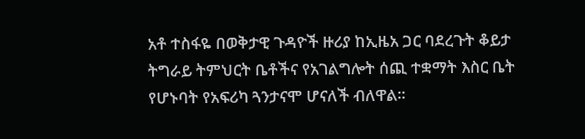አቶ ተስፋዬ በወቅታዊ ጉዳዮች ዙሪያ ከኢዜአ ጋር ባደረጉት ቆይታ ትግራይ ትምህርት ቤቶችና የአገልግሎት ሰጪ ተቋማት እስር ቤት የሆኑባት የአፍሪካ ጓንታናሞ ሆናለች ብለዋል።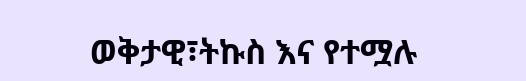ወቅታዊ፣ትኩስ እና የተሟሉ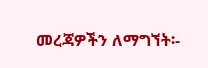መረጃዎችን ለማግኘት፡-